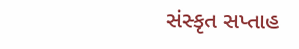સંસ્કૃત સપ્તાહ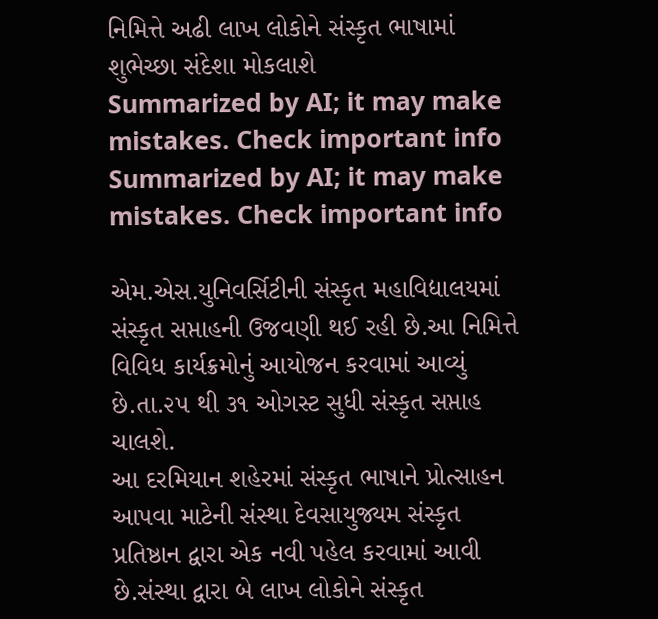નિમિત્તે અઢી લાખ લોકોને સંસ્કૃત ભાષામાં શુભેચ્છા સંદેશા મોકલાશે
Summarized by AI; it may make mistakes. Check important info
Summarized by AI; it may make mistakes. Check important info

એમ.એસ.યુનિવર્સિટીની સંસ્કૃત મહાવિદ્યાલયમાં સંસ્કૃત સપ્તાહની ઉજવણી થઈ રહી છે.આ નિમિત્તે વિવિધ કાર્યક્રમોનું આયોજન કરવામાં આવ્યું છે.તા.૨૫ થી ૩૧ ઓગસ્ટ સુધી સંસ્કૃત સપ્તાહ ચાલશે.
આ દરમિયાન શહેરમાં સંસ્કૃત ભાષાને પ્રોત્સાહન આપવા માટેની સંસ્થા દેવસાયુજ્યમ સંસ્કૃત પ્રતિષ્ઠાન દ્વારા એક નવી પહેલ કરવામાં આવી છે.સંસ્થા દ્વારા બે લાખ લોકોને સંસ્કૃત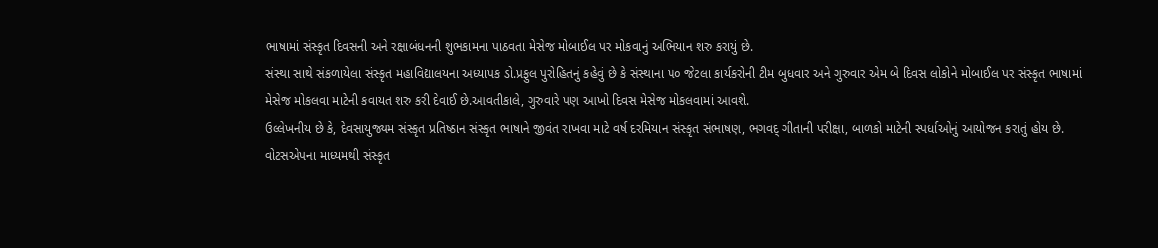ભાષામાં સંસ્કૃત દિવસની અને રક્ષાબંધનની શુભકામના પાઠવતા મેસેજ મોબાઈલ પર મોકવાનું અભિયાન શરુ કરાયું છે.
સંસ્થા સાથે સંકળાયેલા સંસ્કૃત મહાવિદ્યાલયના અધ્યાપક ડો.પ્રફુલ પુરોહિતનું કહેવું છે કે સંસ્થાના ૫૦ જેટલા કાર્યકરોની ટીમ બુધવાર અને ગુરુવાર એમ બે દિવસ લોકોને મોબાઈલ પર સંસ્કૃત ભાષામાં મેસેજ મોકલવા માટેની કવાયત શરુ કરી દેવાઈ છે.આવતીકાલે, ગુરુવારે પણ આખો દિવસ મેસેજ મોકલવામાં આવશે.
ઉલ્લેખનીય છે કે, દેવસાયુજ્યમ સંસ્કૃત પ્રતિષ્ઠાન સંસ્કૃત ભાષાને જીવંત રાખવા માટે વર્ષ દરમિયાન સંસ્કૃત સંભાષણ, ભગવદ્ ગીતાની પરીક્ષા, બાળકો માટેની સ્પર્ધાઓનું આયોજન કરાતું હોય છે.
વોટસએપના માધ્યમથી સંસ્કૃત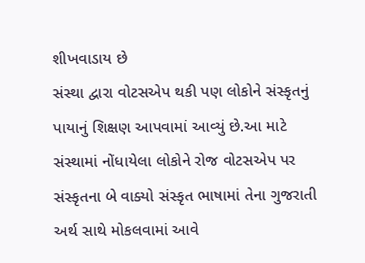શીખવાડાય છે
સંસ્થા દ્વારા વોટસએપ થકી પણ લોકોને સંસ્કૃતનું પાયાનું શિક્ષણ આપવામાં આવ્યું છે.આ માટે સંસ્થામાં નોંધાયેલા લોકોને રોજ વોટસએપ પર સંસ્કૃતના બે વાક્યો સંસ્કૃત ભાષામાં તેના ગુજરાતી અર્થ સાથે મોકલવામાં આવે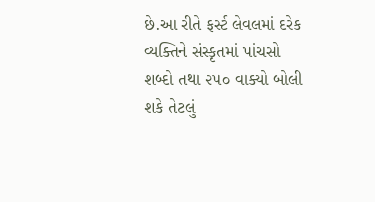છે.આ રીતે ફર્સ્ટ લેવલમાં દરેક વ્યક્તિને સંસ્કૃતમાં પાંચસો શબ્દો તથા ૨૫૦ વાક્યો બોલી શકે તેટલું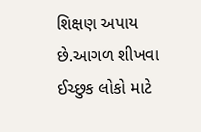શિક્ષણ અપાય છે.આગળ શીખવા ઈચ્છુક લોકો માટે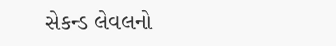સેકન્ડ લેવલનો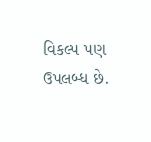વિકલ્પ પણ ઉપલબ્ધ છે.